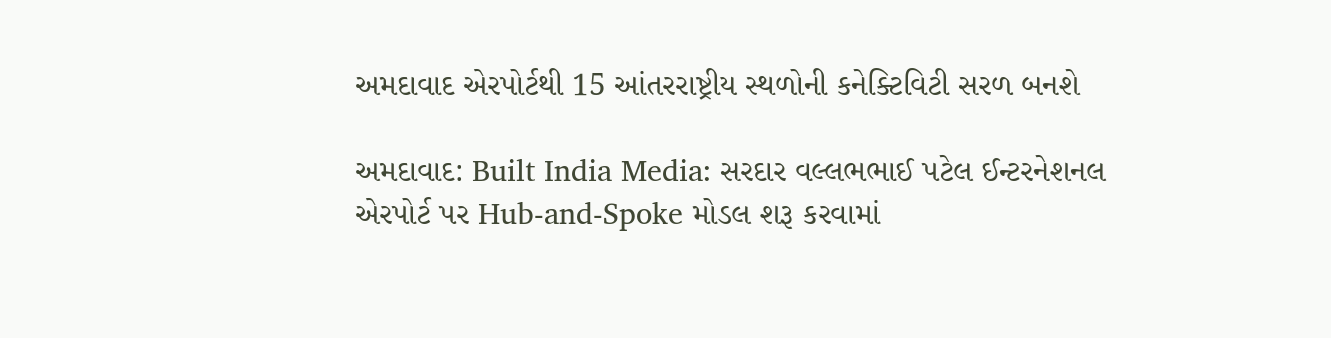અમદાવાદ એરપોર્ટથી 15 આંતરરાષ્ટ્રીય સ્થળોની કનેક્ટિવિટી સરળ બનશે

અમદાવાદ: Built India Media: સરદાર વલ્લભભાઈ પટેલ ઈન્ટરનેશનલ એરપોર્ટ પર Hub-and-Spoke મોડલ શરૂ કરવામાં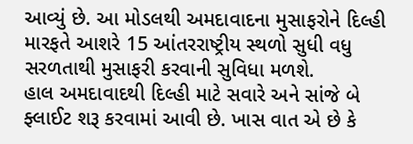આવ્યું છે. આ મોડલથી અમદાવાદના મુસાફરોને દિલ્હી મારફતે આશરે 15 આંતરરાષ્ટ્રીય સ્થળો સુધી વધુ સરળતાથી મુસાફરી કરવાની સુવિધા મળશે.
હાલ અમદાવાદથી દિલ્હી માટે સવારે અને સાંજે બે ફ્લાઈટ શરૂ કરવામાં આવી છે. ખાસ વાત એ છે કે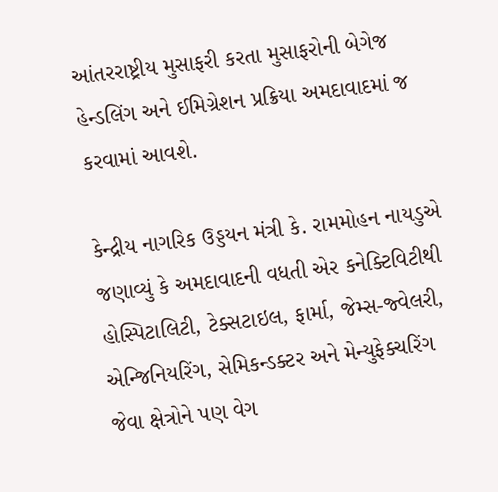આંતરરાષ્ટ્રીય મુસાફરી કરતા મુસાફરોની બેગેજ હેન્ડલિંગ અને ઈમિગ્રેશન પ્રક્રિયા અમદાવાદમાં જ કરવામાં આવશે.

કેન્દ્રીય નાગરિક ઉડ્ડયન મંત્રી કે. રામમોહન નાયડુએ જણાવ્યું કે અમદાવાદની વધતી એર કનેક્ટિવિટીથી હોસ્પિટાલિટી, ટેક્સટાઇલ, ફાર્મા, જેમ્સ-જ્વેલરી, એન્જિનિયરિંગ, સેમિકન્ડક્ટર અને મેન્યુફેક્ચરિંગ જેવા ક્ષેત્રોને પણ વેગ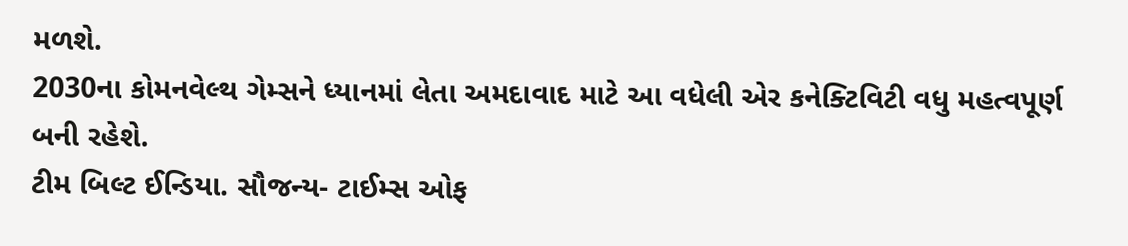મળશે.
2030ના કોમનવેલ્થ ગેમ્સને ધ્યાનમાં લેતા અમદાવાદ માટે આ વધેલી એર કનેક્ટિવિટી વધુ મહત્વપૂર્ણ બની રહેશે.
ટીમ બિલ્ટ ઈન્ડિયા. સૌજન્ય- ટાઈમ્સ ઓફ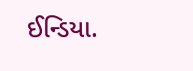ઈન્ડિયા.